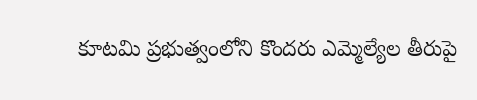కూటమి ప్రభుత్వంలోని కొందరు ఎమ్మెల్యేల తీరుపై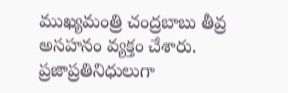ముఖ్యమంత్రి చంద్రబాబు తీవ్ర అసహనం వ్యక్తం చేశారు. ప్రజాప్రతినిధులుగా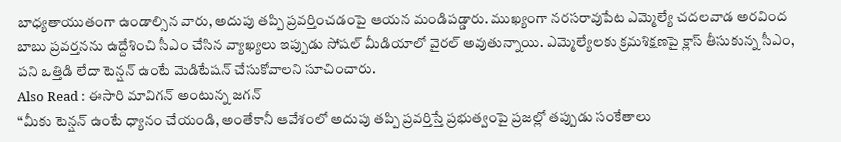బాధ్యతాయుతంగా ఉండాల్సిన వారు, అదుపు తప్పి ప్రవర్తించడంపై ఆయన మండిపడ్డారు. ముఖ్యంగా నరసరావుపేట ఎమ్మెల్యే చదలవాడ అరవింద బాబు ప్రవర్తనను ఉద్దేశించి సీఎం చేసిన వ్యాఖ్యలు ఇప్పుడు సోషల్ మీడియాలో వైరల్ అవుతున్నాయి. ఎమ్మెల్యేలకు క్రమశిక్షణపై క్లాస్ తీసుకున్న సీఎం, పని ఒత్తిడి లేదా టెన్షన్ ఉంటే మెడిటేషన్ చేసుకోవాలని సూచించారు.
Also Read : ఈసారి మావిగన్ అంటున్న జగన్
“మీకు టెన్షన్ ఉంటే ధ్యానం చేయండి, అంతేకానీ ఆవేశంలో అదుపు తప్పి ప్రవర్తిస్తే ప్రభుత్వంపై ప్రజల్లో తప్పుడు సంకేతాలు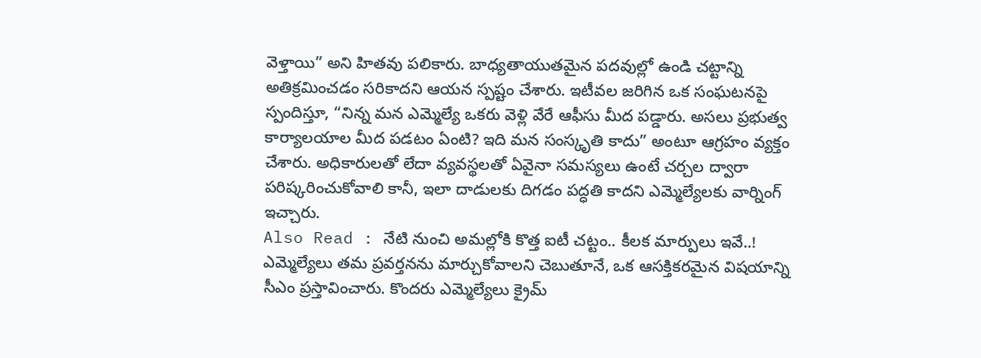వెళ్తాయి” అని హితవు పలికారు. బాధ్యతాయుతమైన పదవుల్లో ఉండి చట్టాన్ని అతిక్రమించడం సరికాదని ఆయన స్పష్టం చేశారు. ఇటీవల జరిగిన ఒక సంఘటనపై స్పందిస్తూ, “నిన్న మన ఎమ్మెల్యే ఒకరు వెళ్లి వేరే ఆఫీసు మీద పడ్డారు. అసలు ప్రభుత్వ కార్యాలయాల మీద పడటం ఏంటి? ఇది మన సంస్కృతి కాదు” అంటూ ఆగ్రహం వ్యక్తం చేశారు. అధికారులతో లేదా వ్యవస్థలతో ఏవైనా సమస్యలు ఉంటే చర్చల ద్వారా పరిష్కరించుకోవాలి కానీ, ఇలా దాడులకు దిగడం పద్ధతి కాదని ఎమ్మెల్యేలకు వార్నింగ్ ఇచ్చారు.
Also Read : నేటి నుంచి అమల్లోకి కొత్త ఐటీ చట్టం.. కీలక మార్పులు ఇవే..!
ఎమ్మెల్యేలు తమ ప్రవర్తనను మార్చుకోవాలని చెబుతూనే, ఒక ఆసక్తికరమైన విషయాన్ని సీఎం ప్రస్తావించారు. కొందరు ఎమ్మెల్యేలు క్రైమ్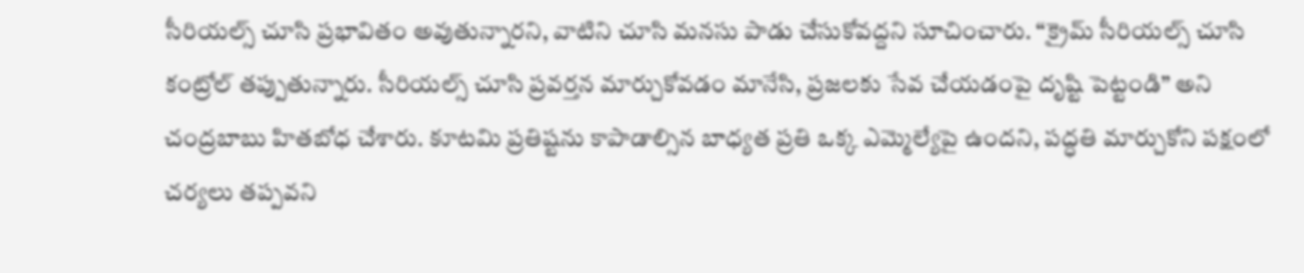సీరియల్స్ చూసి ప్రభావితం అవుతున్నారని, వాటిని చూసి మనసు పాడు చేసుకోవద్దని సూచించారు. “క్రైమ్ సీరియల్స్ చూసి కంట్రోల్ తప్పుతున్నారు. సీరియల్స్ చూసి ప్రవర్తన మార్చుకోవడం మానేసి, ప్రజలకు సేవ చేయడంపై దృష్టి పెట్టండి” అని చంద్రబాబు హితబోధ చేశారు. కూటమి ప్రతిష్టను కాపాడాల్సిన బాధ్యత ప్రతి ఒక్క ఎమ్మెల్యేపై ఉందని, పద్ధతి మార్చుకోని పక్షంలో చర్యలు తప్పవని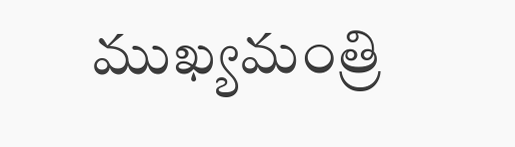ముఖ్యమంత్రి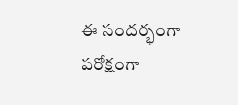ఈ సందర్భంగా పరోక్షంగా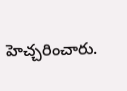హెచ్చరించారు.